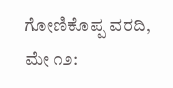ಗೋಣಿಕೊಪ್ಪ ವರದಿ, ಮೇ ೧೨: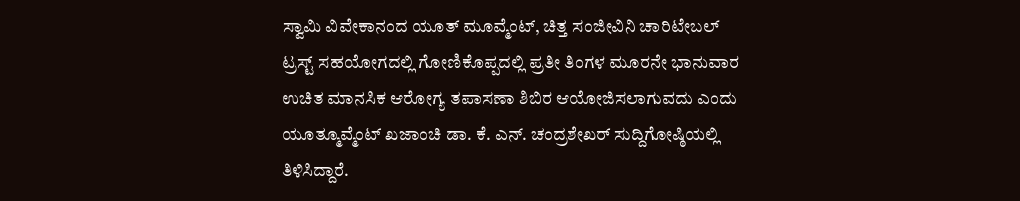ಸ್ವಾಮಿ ವಿವೇಕಾನಂದ ಯೂತ್ ಮೂವ್ಮೆಂಟ್, ಚಿತ್ತ ಸಂಜೀವಿನಿ ಚಾರಿಟೇಬಲ್ ಟ್ರಸ್ಟ್ ಸಹಯೋಗದಲ್ಲಿ ಗೋಣಿಕೊಪ್ಪದಲ್ಲಿ ಪ್ರತೀ ತಿಂಗಳ ಮೂರನೇ ಭಾನುವಾರ ಉಚಿತ ಮಾನಸಿಕ ಆರೋಗ್ಯ ತಪಾಸಣಾ ಶಿಬಿರ ಆಯೋಜಿಸಲಾಗುವದು ಎಂದು ಯೂತ್ಮೂವ್ಮೆಂಟ್ ಖಜಾಂಚಿ ಡಾ. ಕೆ. ಎನ್. ಚಂದ್ರಶೇಖರ್ ಸುದ್ದಿಗೋಷ್ಠಿಯಲ್ಲಿ ತಿಳಿಸಿದ್ದಾರೆ.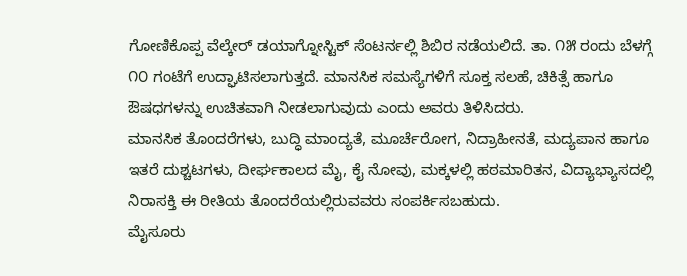ಗೋಣಿಕೊಪ್ಪ ವೆಲ್ಕೇರ್ ಡಯಾಗ್ನೋಸ್ಟಿಕ್ ಸೆಂಟರ್ನಲ್ಲಿ ಶಿಬಿರ ನಡೆಯಲಿದೆ. ತಾ. ೧೫ ರಂದು ಬೆಳಗ್ಗೆ ೧೦ ಗಂಟೆಗೆ ಉದ್ಘಾಟಿಸಲಾಗುತ್ತದೆ. ಮಾನಸಿಕ ಸಮಸ್ಯೆಗಳಿಗೆ ಸೂಕ್ತ ಸಲಹೆ, ಚಿಕಿತ್ಸೆ ಹಾಗೂ ಔಷಧಗಳನ್ನು ಉಚಿತವಾಗಿ ನೀಡಲಾಗುವುದು ಎಂದು ಅವರು ತಿಳಿಸಿದರು.
ಮಾನಸಿಕ ತೊಂದರೆಗಳು, ಬುದ್ಧಿ ಮಾಂದ್ಯತೆ, ಮೂರ್ಚೆರೋಗ, ನಿದ್ರಾಹೀನತೆ, ಮದ್ಯಪಾನ ಹಾಗೂ ಇತರೆ ದುಶ್ಚಟಗಳು, ದೀರ್ಘಕಾಲದ ಮೈ, ಕೈ ನೋವು, ಮಕ್ಕಳಲ್ಲಿ ಹಠಮಾರಿತನ, ವಿದ್ಯಾಭ್ಯಾಸದಲ್ಲಿ ನಿರಾಸಕ್ತಿ ಈ ರೀತಿಯ ತೊಂದರೆಯಲ್ಲಿರುವವರು ಸಂಪರ್ಕಿಸಬಹುದು.
ಮೈಸೂರು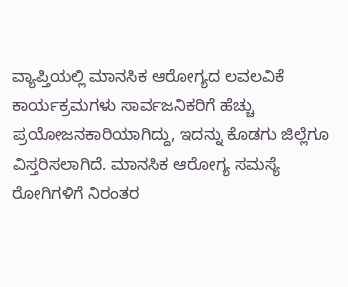ವ್ಯಾಪ್ತಿಯಲ್ಲಿ ಮಾನಸಿಕ ಆರೋಗ್ಯದ ಲವಲವಿಕೆ ಕಾರ್ಯಕ್ರಮಗಳು ಸಾರ್ವಜನಿಕರಿಗೆ ಹೆಚ್ಚು ಪ್ರಯೋಜನಕಾರಿಯಾಗಿದ್ದು, ಇದನ್ನು ಕೊಡಗು ಜಿಲ್ಲೆಗೂ ವಿಸ್ತರಿಸಲಾಗಿದೆ. ಮಾನಸಿಕ ಆರೋಗ್ಯ ಸಮಸ್ಯೆ ರೋಗಿಗಳಿಗೆ ನಿರಂತರ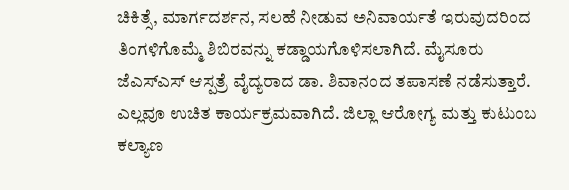ಚಿಕಿತ್ಸೆ, ಮಾರ್ಗದರ್ಶನ, ಸಲಹೆ ನೀಡುವ ಅನಿವಾರ್ಯತೆ ಇರುವುದರಿಂದ ತಿಂಗಳಿಗೊಮ್ಮೆ ಶಿಬಿರವನ್ನು ಕಡ್ಡಾಯಗೊಳಿಸಲಾಗಿದೆ. ಮೈಸೂರು ಜೆಎಸ್ಎಸ್ ಆಸ್ಪತ್ರೆ ವೈದ್ಯರಾದ ಡಾ. ಶಿವಾನಂದ ತಪಾಸಣೆ ನಡೆಸುತ್ತಾರೆ. ಎಲ್ಲವೂ ಉಚಿತ ಕಾರ್ಯಕ್ರಮವಾಗಿದೆ. ಜಿಲ್ಲಾ ಆರೋಗ್ಯ ಮತ್ತು ಕುಟುಂಬ ಕಲ್ಯಾಣ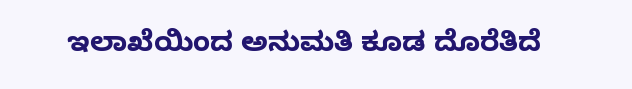ಇಲಾಖೆಯಿಂದ ಅನುಮತಿ ಕೂಡ ದೊರೆತಿದೆ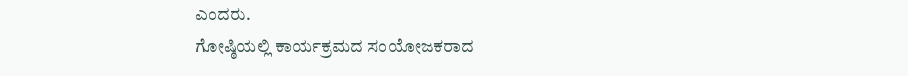ಎಂದರು.
ಗೋಷ್ಠಿಯಲ್ಲಿ ಕಾರ್ಯಕ್ರಮದ ಸಂಯೋಜಕರಾದ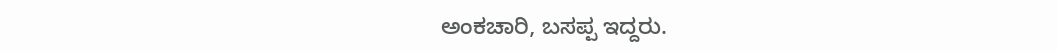ಅಂಕಚಾರಿ, ಬಸಪ್ಪ ಇದ್ದರು.